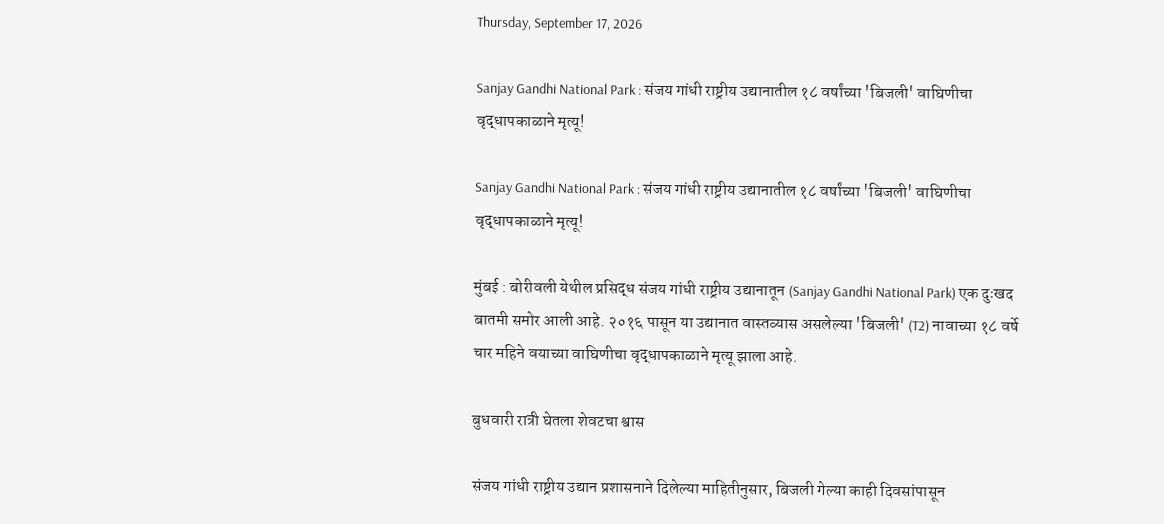Thursday, September 17, 2026

Sanjay Gandhi National Park : संजय गांधी राष्ट्रीय उद्यानातील १८ वर्षांच्या 'बिजली' वाघिणीचा वृद्धापकाळाने मृत्यू!

Sanjay Gandhi National Park : संजय गांधी राष्ट्रीय उद्यानातील १८ वर्षांच्या 'बिजली' वाघिणीचा वृद्धापकाळाने मृत्यू!

मुंबई : बोरीवली येथील प्रसिद्ध संजय गांधी राष्ट्रीय उद्यानातून (Sanjay Gandhi National Park) एक दुःखद बातमी समोर आली आहे. २०१६ पासून या उद्यानात वास्तव्यास असलेल्या 'बिजली' (T2) नावाच्या १८ वर्षे चार महिने वयाच्या वाघिणीचा वृद्धापकाळाने मृत्यू झाला आहे.

बुधवारी रात्री घेतला शेवटचा श्वास

संजय गांधी राष्ट्रीय उद्यान प्रशासनाने दिलेल्या माहितीनुसार, बिजली गेल्या काही दिवसांपासून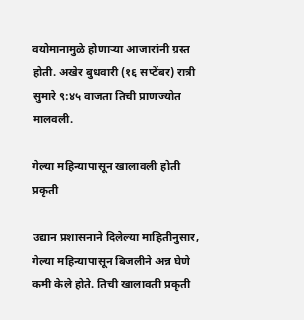वयोमानामुळे होणाऱ्या आजारांनी ग्रस्त होती. अखेर बुधवारी (१६ सप्टेंबर) रात्री सुमारे ९:४५ वाजता तिची प्राणज्योत मालवली.

गेल्या महिन्यापासून खालावली होती प्रकृती

उद्यान प्रशासनाने दिलेल्या माहितीनुसार, गेल्या महिन्यापासून बिजलीने अन्न घेणे कमी केले होते. तिची खालावती प्रकृती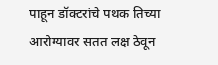पाहून डॉक्टरांचे पथक तिच्या आरोग्यावर सतत लक्ष ठेवून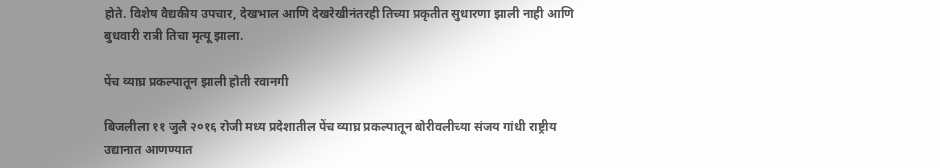होते. विशेष वैद्यकीय उपचार, देखभाल आणि देखरेखीनंतरही तिच्या प्रकृतीत सुधारणा झाली नाही आणि बुधवारी रात्री तिचा मृत्यू झाला.

पेंच व्याघ्र प्रकल्पातून झाली होती रवानगी

बिजलीला ११ जुलै २०१६ रोजी मध्य प्रदेशातील पेंच व्याघ्र प्रकल्पातून बोरीवलीच्या संजय गांधी राष्ट्रीय उद्यानात आणण्यात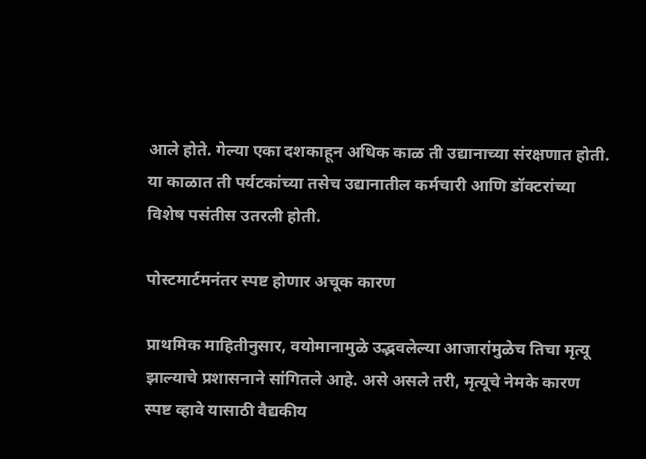आले होते. गेल्या एका दशकाहून अधिक काळ ती उद्यानाच्या संरक्षणात होती. या काळात ती पर्यटकांच्या तसेच उद्यानातील कर्मचारी आणि डॉक्टरांच्या विशेष पसंतीस उतरली होती.

पोस्टमार्टमनंतर स्पष्ट होणार अचूक कारण

प्राथमिक माहितीनुसार, वयोमानामुळे उद्भवलेल्या आजारांमुळेच तिचा मृत्यू झाल्याचे प्रशासनाने सांगितले आहे. असे असले तरी, मृत्यूचे नेमके कारण स्पष्ट व्हावे यासाठी वैद्यकीय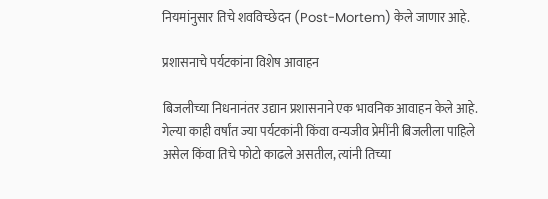नियमांनुसार तिचे शवविच्छेदन (Post-Mortem) केले जाणार आहे.

प्रशासनाचे पर्यटकांना विशेष आवाहन

बिजलीच्या निधनानंतर उद्यान प्रशासनाने एक भावनिक आवाहन केले आहे. गेल्या काही वर्षांत ज्या पर्यटकांनी किंवा वन्यजीव प्रेमींनी बिजलीला पाहिले असेल किंवा तिचे फोटो काढले असतील, त्यांनी तिच्या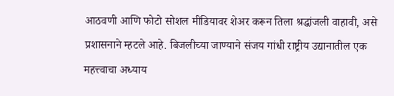आठवणी आणि फोटो सोशल मीडियावर शेअर करून तिला श्रद्धांजली वाहावी, असे प्रशासनाने म्हटले आहे. बिजलीच्या जाण्याने संजय गांधी राष्ट्रीय उद्यानातील एक महत्त्वाचा अध्याय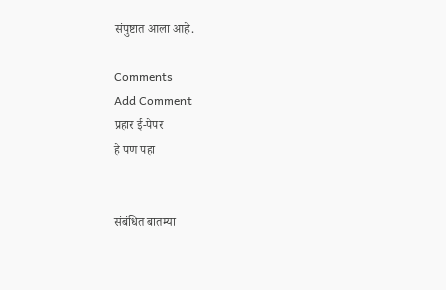संपुष्टात आला आहे.

Comments
Add Comment
प्रहार ई-पेपर
हे पण पहा


संबंधित बातम्या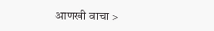आणखी वाचा >